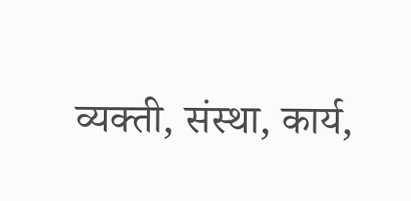व्यक्ती, संस्था, कार्य,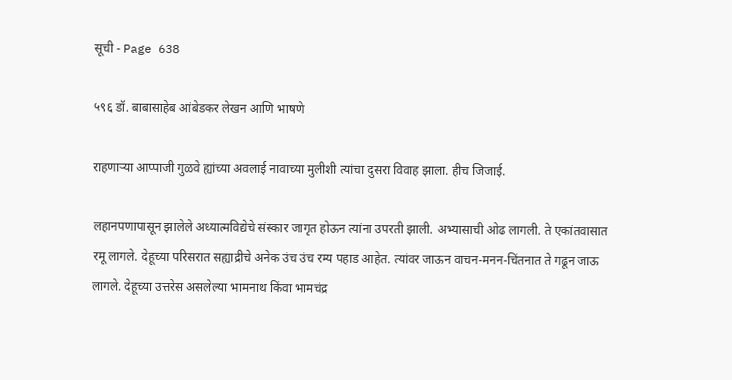सूची - Page 638

५९६ डॉ. बाबासाहेब आंबेडकर लेखन आणि भाषणे

राहणाऱ्या आप्पाजी गुळवे ह्यांच्या अवलाई नावाच्या मुलीशी त्यांचा दुसरा विवाह झाला. हीच जिजाई.

लहानपणापासून झालेले अध्यात्मविद्येचे संस्कार जागृत होऊन त्यांना उपरती झाली. अभ्यासाची ओढ लागली. ते एकांतवासात रमू लागले. देहूच्या परिसरात सह्याद्रीचे अनेक उंच उंच रम्य पहाड आहेत. त्यांवर जाऊन वाचन-मनन-चिंतनात ते गढून जाऊ लागले. देहूच्या उत्तरेस असलेल्या भामनाथ किंवा भामचंद्र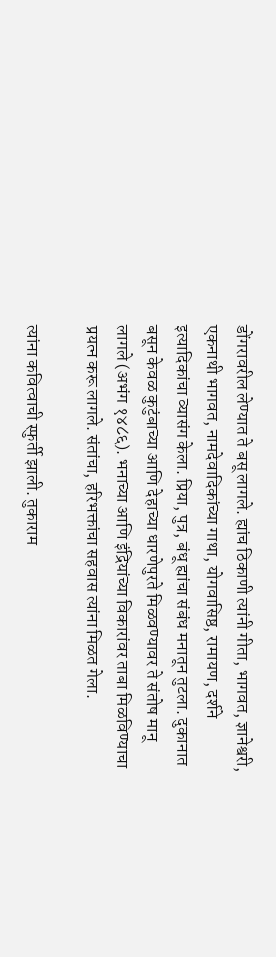डोंगरावरील लेण्यात ते बसू लागले. ह्यांच ठिकाणी त्यांनी गीता, भागवत, ज्ञानेश्वरी, एकनाथी भागवत, नामदेवादिकांच्या गाथा, योगवासिष्ठ, रामायण, दर्शने इत्यादिकांचा व्यासंग केला. प्रिया, पुत्र, बंधू ह्यांचा संबंध मनातून तुटला. दुकानात बसून केवळ कुटुंबाच्या आणि देहाच्या धारणेपुरते मिळवण्यावर ते संतोष मानू लागले (अभंग १४८६). भनाच्या आणि इंद्रियांच्या विकारांवर ताबा मिळविण्याचा प्रयत्न करू लागले. संतांचा, हरिभक्तांचा सहवास त्यांना मिळत गेला.

त्यांना कवित्वाची स्फुर्ती झाली. तुकाराम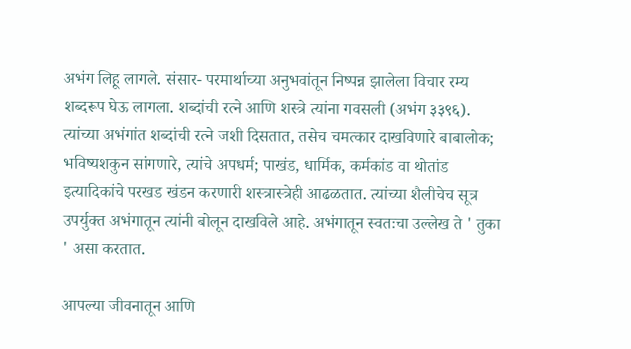अभंग लिहू लागले. संसार- परमार्थाच्या अनुभवांतून निष्पन्न झालेला विचार रम्य शब्दरूप घेऊ लागला. शब्दांची रत्ने आणि शस्त्रे त्यांना गवसली (अभंग ३३९६). त्यांच्या अभंगांत शब्दांची रत्ने जशी दिसतात, तसेच चमत्कार दाखविणारे बाबालोक; भविष्यशकुन सांगणारे, त्यांचे अपधर्म; पाखंड, धार्मिक, कर्मकांड वा थोतांड इत्यादिकांचे परखड खंडन करणारी शस्त्रास्त्रेही आढळतात. त्यांच्या शैलीचेच सूत्र उपर्युक्त अभंगातून त्यांनी बोलून दाखविले आहे. अभंगातून स्वतःचा उल्लेख ते ' तुका ' असा करतात.

आपल्या जीवनातून आणि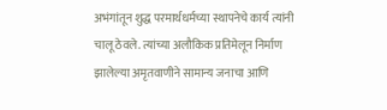अभंगांतून शुद्ध परमार्थधर्मच्या स्थापनेचे कार्य त्यांनी चालू ठेवले. त्यांच्या अलौकिक प्रतिमेलून निर्माण झालेल्या अमृतवाणीने सामान्य जनाचा आणि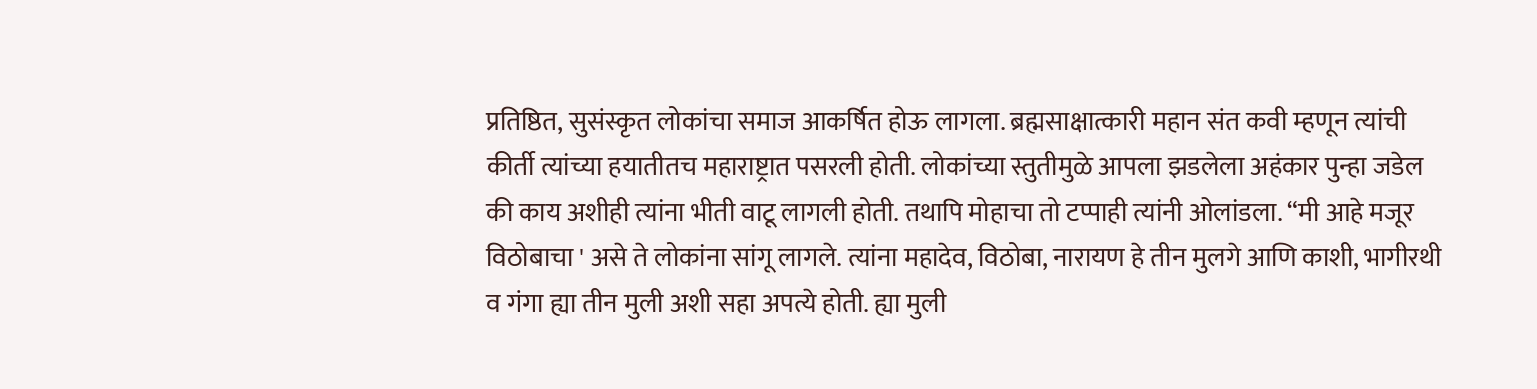प्रतिष्ठित, सुसंस्कृत लोकांचा समाज आकर्षित होऊ लागला. ब्रह्मसाक्षात्कारी महान संत कवी म्हणून त्यांची कीर्ती त्यांच्या हयातीतच महाराष्ट्रात पसरली होती. लोकांच्या स्तुतीमुळे आपला झडलेला अहंकार पुन्हा जडेल की काय अशीही त्यांना भीती वाटू लागली होती. तथापि मोहाचा तो टप्पाही त्यांनी ओलांडला. “मी आहे मजूर विठोबाचा ' असे ते लोकांना सांगू लागले. त्यांना महादेव, विठोबा, नारायण हे तीन मुलगे आणि काशी, भागीरथी व गंगा ह्या तीन मुली अशी सहा अपत्ये होती. ह्या मुली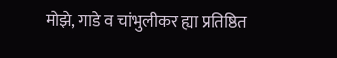मोझे, गाडे व चांभुलीकर ह्या प्रतिष्ठित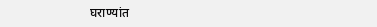घराण्यांत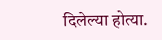दिलेल्या होत्या.